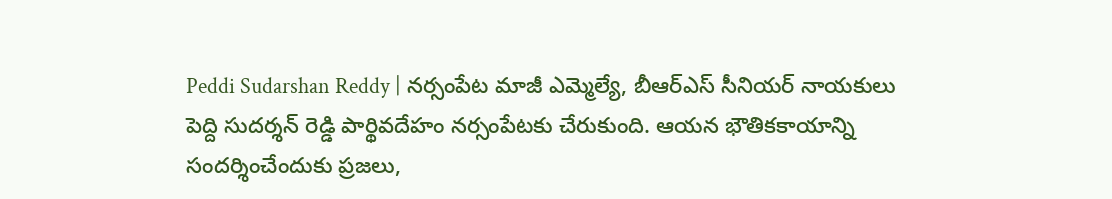Peddi Sudarshan Reddy | నర్సంపేట మాజీ ఎమ్మెల్యే, బీఆర్ఎస్ సీనియర్ నాయకులు పెద్ది సుదర్శన్ రెడ్డి పార్థివదేహం నర్సంపేటకు చేరుకుంది. ఆయన భౌతికకాయాన్ని సందర్శించేందుకు ప్రజలు,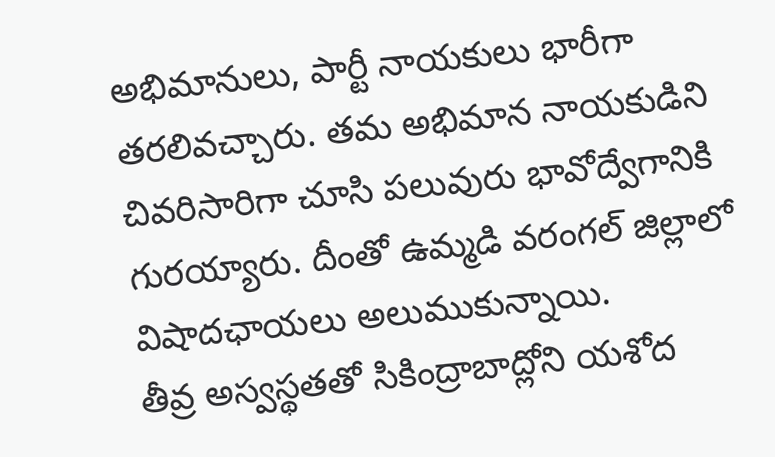అభిమానులు, పార్టీ నాయకులు భారీగా తరలివచ్చారు. తమ అభిమాన నాయకుడిని చివరిసారిగా చూసి పలువురు భావోద్వేగానికి గురయ్యారు. దీంతో ఉమ్మడి వరంగల్ జిల్లాలో విషాదఛాయలు అలుముకున్నాయి.
తీవ్ర అస్వస్థతతో సికింద్రాబాద్లోని యశోద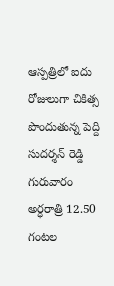ఆస్పత్రిలో ఐదు రోజులుగా చికిత్స పొందుతున్న పెద్ది సుదర్శన్ రెడ్డి గురువారం అర్ధరాత్రి 12.50 గంటల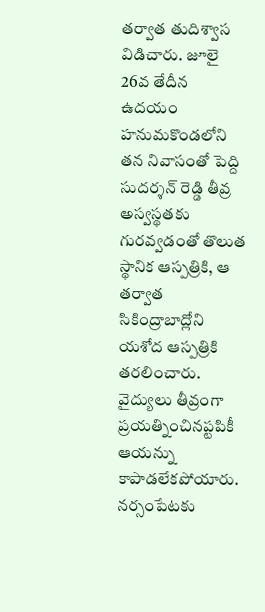తర్వాత తుదిశ్వాస విడిచారు. జూలై 26వ తేదీన ఉదయం హనుమకొండలోని తన నివాసంతో పెద్ది సుదర్శన్ రెడ్డి తీవ్ర అస్వస్థతకు గురవ్వడంతో తొలుత స్థానిక ఆస్పత్రికి, ఆ తర్వాత సికింద్రాబాద్లోని యశోద ఆస్పత్రికి తరలించారు. వైద్యులు తీవ్రంగా ప్రయత్నించినప్టపికీ ఆయన్ను కాపాడలేకపోయారు.
నర్సంపేటకు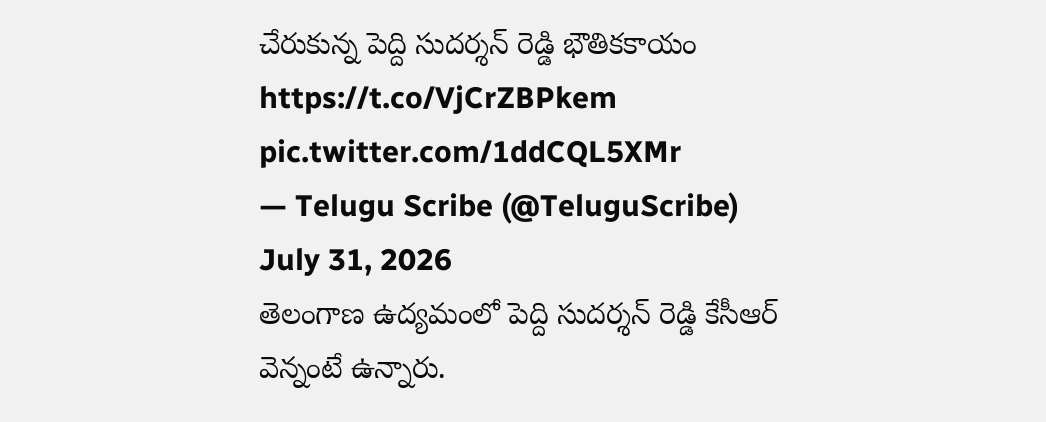చేరుకున్న పెద్ది సుదర్శన్ రెడ్డి భౌతికకాయం https://t.co/VjCrZBPkem pic.twitter.com/1ddCQL5XMr
— Telugu Scribe (@TeluguScribe) July 31, 2026
తెలంగాణ ఉద్యమంలో పెద్ది సుదర్శన్ రెడ్డి కేసీఆర్ వెన్నంటే ఉన్నారు.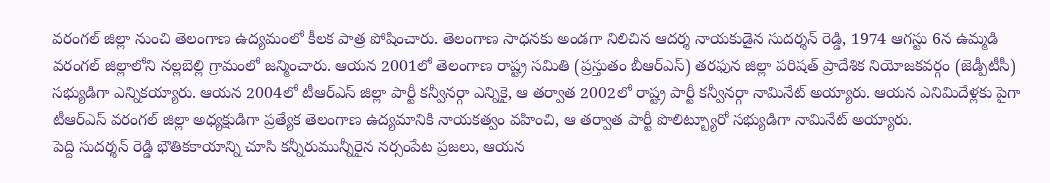వరంగల్ జిల్లా నుంచి తెలంగాణ ఉద్యమంలో కీలక పాత్ర పోషించారు. తెలంగాణ సాధనకు అండగా నిలిచిన ఆదర్శ నాయకుడైన సుదర్శన్ రెడ్డి, 1974 ఆగస్టు 6న ఉమ్మడి వరంగల్ జిల్లాలోని నల్లబెల్లి గ్రామంలో జన్మించారు. ఆయన 2001లో తెలంగాణ రాష్ట్ర సమితి (ప్రస్తుతం బీఆర్ఎస్) తరఫున జిల్లా పరిషత్ ప్రాదేశిక నియోజకవర్గం (జెడ్పీటీసీ) సభ్యుడిగా ఎన్నికయ్యారు. ఆయన 2004లో టీఆర్ఎస్ జిల్లా పార్టీ కన్వీనర్గా ఎన్నికై, ఆ తర్వాత 2002లో రాష్ట్ర పార్టీ కన్వీనర్గా నామినేట్ అయ్యారు. ఆయన ఎనిమిదేళ్లకు పైగా టీఆర్ఎస్ వరంగల్ జిల్లా అధ్యక్షుడిగా ప్రత్యేక తెలంగాణ ఉద్యమానికి నాయకత్వం వహించి, ఆ తర్వాత పార్టీ పొలిట్బ్యూరో సభ్యుడిగా నామినేట్ అయ్యారు.
పెద్ది సుదర్శన్ రెడ్డి భౌతికకాయాన్ని చూసి కన్నీరుమున్నీరైన నర్సంపేట ప్రజలు, ఆయన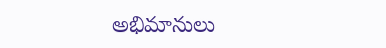అభిమానులు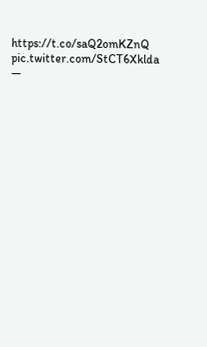https://t.co/saQ2omKZnQ pic.twitter.com/StCT6Xklda
—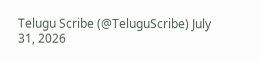Telugu Scribe (@TeluguScribe) July 31, 2026